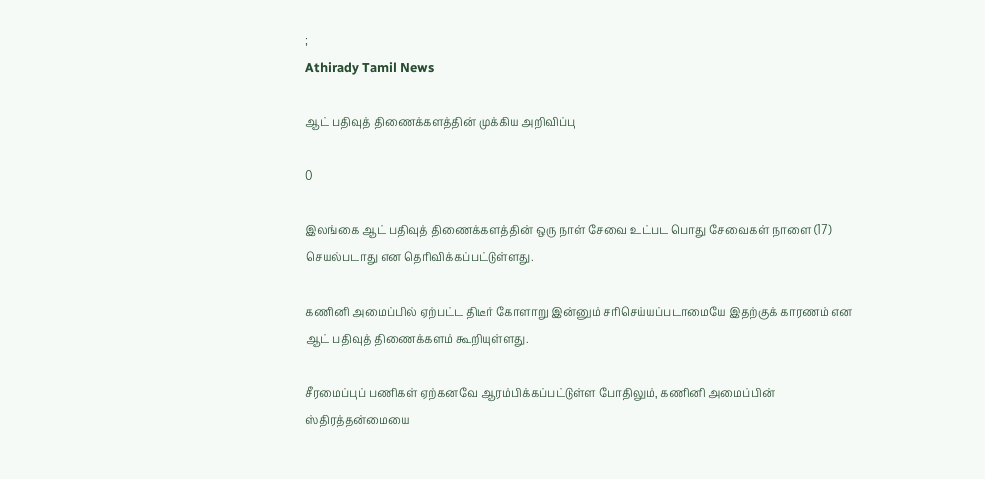;
Athirady Tamil News

ஆட் பதிவுத் திணைக்களத்தின் முக்கிய அறிவிப்பு

0

இலங்கை ஆட் பதிவுத் திணைக்களத்தின் ஒரு நாள் சேவை உட்பட பொது சேவைகள் நாளை (17) செயல்படாது என தெரிவிக்கப்பட்டுள்ளது.

கணினி அமைப்பில் ஏற்பட்ட திடீர் கோளாறு இன்னும் சரிசெய்யப்படாமையே இதற்குக் காரணம் என ஆட் பதிவுத் திணைக்களம் கூறியுள்ளது.

சீரமைப்புப் பணிகள் ஏற்கனவே ஆரம்பிக்கப்பட்டுள்ள போதிலும், கணினி அமைப்பின் ஸ்திரத்தன்மையை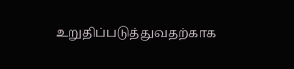உறுதிப்படுத்துவதற்காக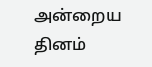அன்றைய தினம்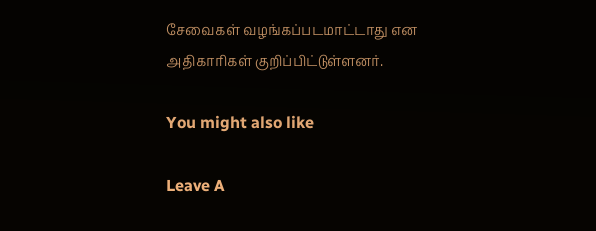சேவைகள் வழங்கப்படமாட்டாது என அதிகாரிகள் குறிப்பிட்டுள்ளனர்.

You might also like

Leave A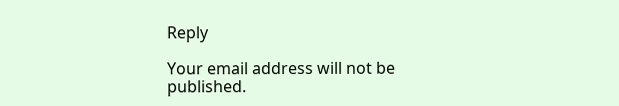Reply

Your email address will not be published.